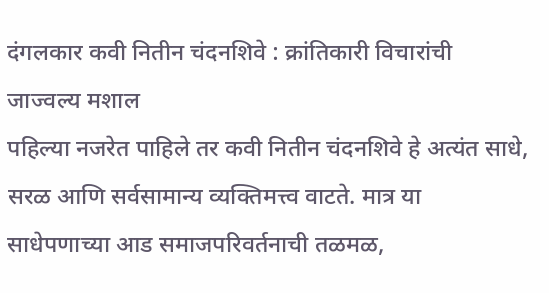दंगलकार कवी नितीन चंदनशिवे : क्रांतिकारी विचारांची जाज्वल्य मशाल
पहिल्या नजरेत पाहिले तर कवी नितीन चंदनशिवे हे अत्यंत साधे, सरळ आणि सर्वसामान्य व्यक्तिमत्त्व वाटते. मात्र या साधेपणाच्या आड समाजपरिवर्तनाची तळमळ,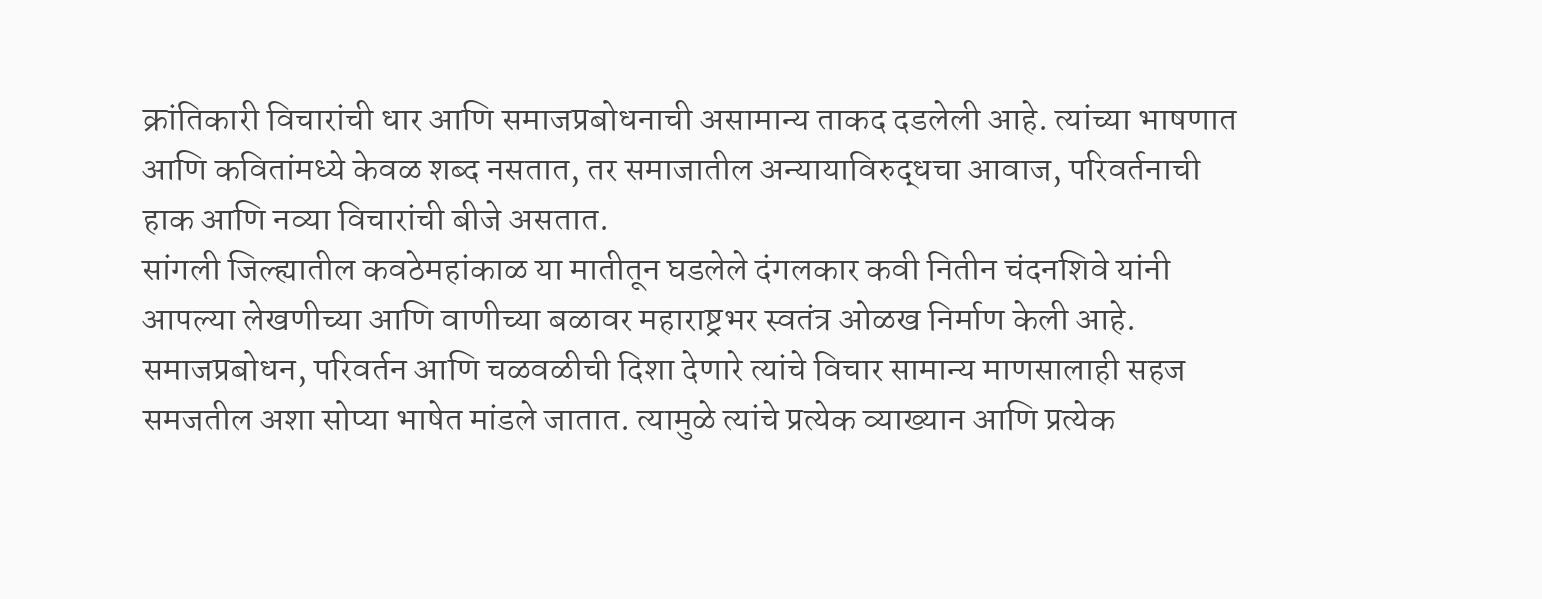क्रांतिकारी विचारांची धार आणि समाजप्रबोधनाची असामान्य ताकद दडलेली आहे. त्यांच्या भाषणात आणि कवितांमध्ये केवळ शब्द नसतात, तर समाजातील अन्यायाविरुद्धचा आवाज, परिवर्तनाची हाक आणि नव्या विचारांची बीजे असतात.
सांगली जिल्ह्यातील कवठेमहांकाळ या मातीतून घडलेले दंगलकार कवी नितीन चंदनशिवे यांनी आपल्या लेखणीच्या आणि वाणीच्या बळावर महाराष्ट्रभर स्वतंत्र ओळख निर्माण केली आहे. समाजप्रबोधन, परिवर्तन आणि चळवळीची दिशा देणारे त्यांचे विचार सामान्य माणसालाही सहज समजतील अशा सोप्या भाषेत मांडले जातात. त्यामुळे त्यांचे प्रत्येक व्याख्यान आणि प्रत्येक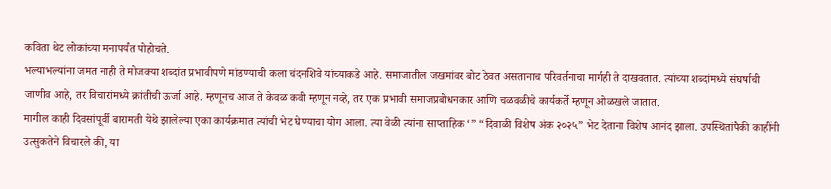कविता थेट लोकांच्या मनापर्यंत पोहोचते.
भल्याभल्यांना जमत नाही ते मोजक्या शब्दांत प्रभावीपणे मांडण्याची कला चंदनशिवे यांच्याकडे आहे. समाजातील जखमांवर बोट ठेवत असतानाच परिवर्तनाचा मार्गही ते दाखवतात. त्यांच्या शब्दांमध्ये संघर्षाची जाणीव आहे, तर विचारांमध्ये क्रांतीची ऊर्जा आहे. म्हणूनच आज ते केवळ कवी म्हणून नव्हे, तर एक प्रभावी समाजप्रबोधनकार आणि चळवळीचे कार्यकर्ते म्हणून ओळखले जातात.
मागील काही दिवसांपूर्वी बारामती येथे झालेल्या एका कार्यक्रमात त्यांची भेट घेण्याचा योग आला. त्या वेळी त्यांना साप्ताहिक ‘” “दिवाळी विशेष अंक २०२५” भेट देताना विशेष आनंद झाला. उपस्थितांपैकी काहींनी उत्सुकतेने विचारले की, या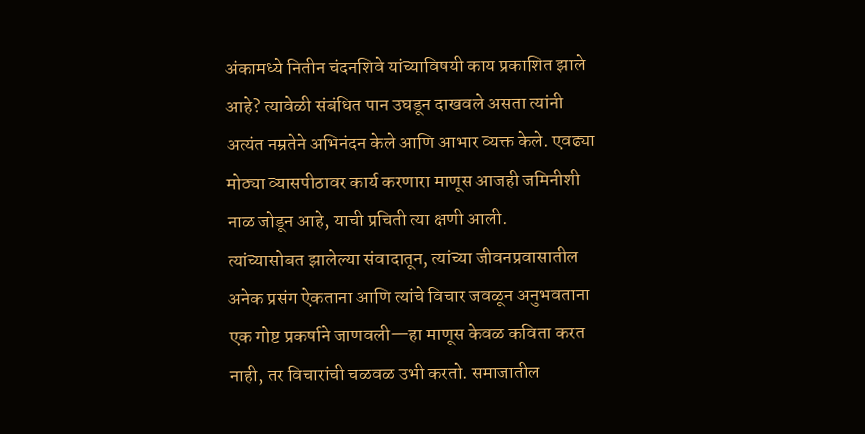अंकामध्ये नितीन चंदनशिवे यांच्याविषयी काय प्रकाशित झाले आहे? त्यावेळी संबंधित पान उघडून दाखवले असता त्यांनी अत्यंत नम्रतेने अभिनंदन केले आणि आभार व्यक्त केले. एवढ्या मोठ्या व्यासपीठावर कार्य करणारा माणूस आजही जमिनीशी नाळ जोडून आहे, याची प्रचिती त्या क्षणी आली.
त्यांच्यासोबत झालेल्या संवादातून, त्यांच्या जीवनप्रवासातील अनेक प्रसंग ऐकताना आणि त्यांचे विचार जवळून अनुभवताना एक गोष्ट प्रकर्षाने जाणवली—हा माणूस केवळ कविता करत नाही, तर विचारांची चळवळ उभी करतो. समाजातील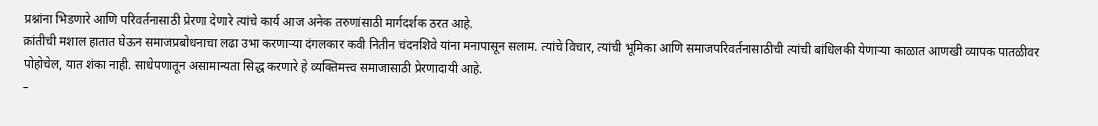प्रश्नांना भिडणारे आणि परिवर्तनासाठी प्रेरणा देणारे त्यांचे कार्य आज अनेक तरुणांसाठी मार्गदर्शक ठरत आहे.
क्रांतीची मशाल हातात घेऊन समाजप्रबोधनाचा लढा उभा करणाऱ्या दंगलकार कवी नितीन चंदनशिवे यांना मनापासून सलाम. त्यांचे विचार, त्यांची भूमिका आणि समाजपरिवर्तनासाठीची त्यांची बांधिलकी येणाऱ्या काळात आणखी व्यापक पातळीवर पोहोचेल, यात शंका नाही. साधेपणातून असामान्यता सिद्ध करणारे हे व्यक्तिमत्त्व समाजासाठी प्रेरणादायी आहे.
–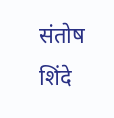संतोष शिंदे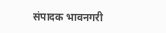संपादक भावनगरी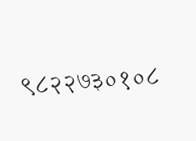९८२२७३०१०८